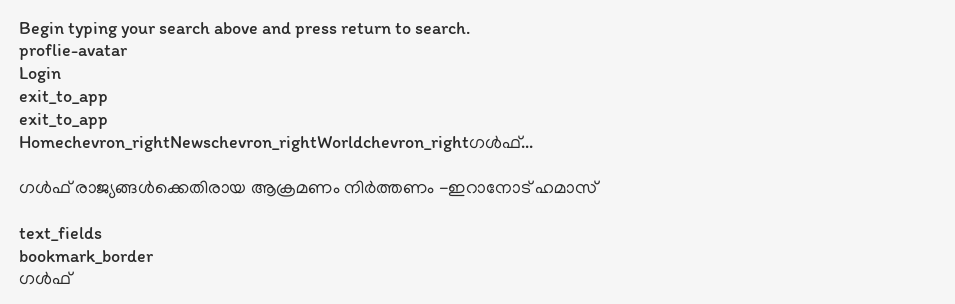Begin typing your search above and press return to search.
proflie-avatar
Login
exit_to_app
exit_to_app
Homechevron_rightNewschevron_rightWorldchevron_rightഗൾഫ്...

ഗൾഫ് രാജ്യങ്ങൾക്കെതിരായ ആക്രമണം നിർത്തണം -ഇറാനോട് ഹമാസ്

text_fields
bookmark_border
ഗൾഫ്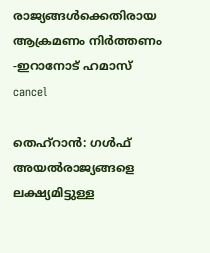രാജ്യങ്ങൾക്കെതിരായ ആക്രമണം നിർത്തണം -ഇറാനോട് ഹമാസ്
cancel

തെഹ്‌റാൻ: ഗൾഫ് അയൽരാജ്യങ്ങളെ ലക്ഷ്യമിട്ടുള്ള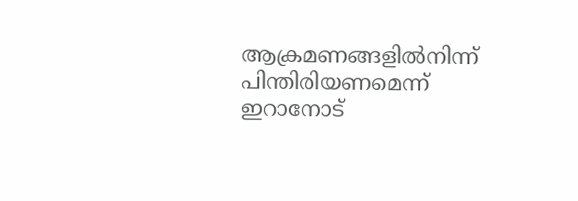ആക്രമണങ്ങളിൽനിന്ന് പിന്തിരിയണമെന്ന് ഇറാനോട്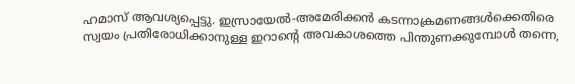ഹമാസ് ആവശ്യപ്പെട്ടു. ഇസ്രായേൽ-അമേരിക്കൻ കടന്നാക്രമണങ്ങൾക്കെതിരെ സ്വയം പ്രതിരോധിക്കാനുള്ള ഇറാന്റെ അവകാശത്തെ പിന്തുണക്കുമ്പോൾ തന്നെ,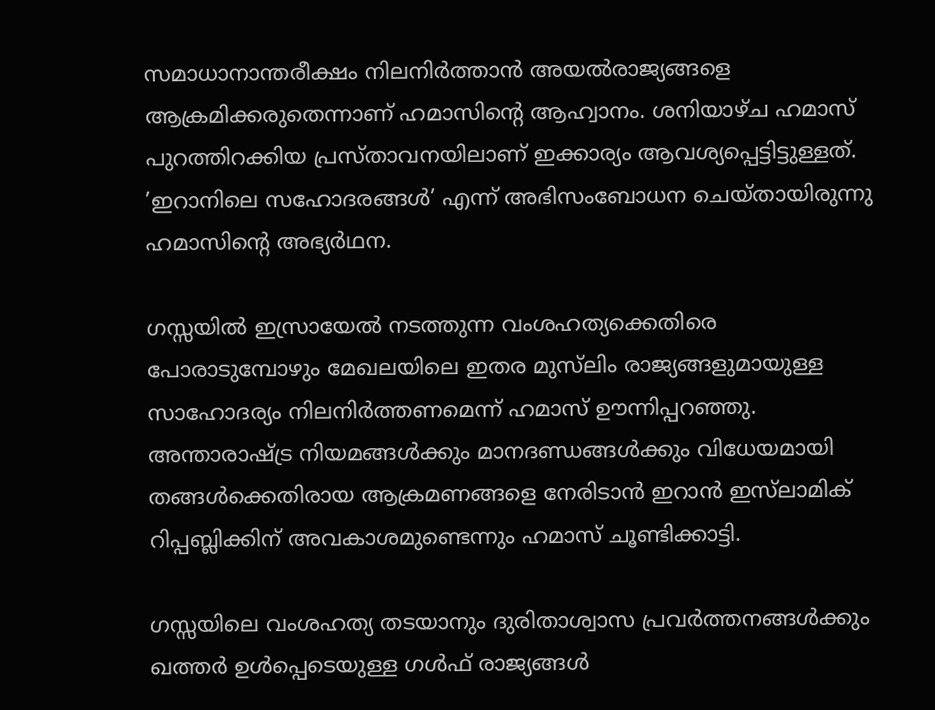സമാധാനാന്തരീക്ഷം നിലനിർത്താൻ അയൽരാജ്യങ്ങളെ ആക്രമിക്കരുതെന്നാണ് ഹമാസിന്റെ ആഹ്വാനം. ശനിയാഴ്ച ഹമാസ് പുറത്തിറക്കിയ പ്രസ്താവനയിലാണ് ഇക്കാര്യം ആവശ്യപ്പെട്ടിട്ടുള്ളത്. ’ഇറാനിലെ സഹോദരങ്ങൾ’ എന്ന് അഭിസംബോധന ചെയ്തായിരുന്നു ഹമാസിന്റെ അഭ്യർഥന.

ഗസ്സയിൽ ഇസ്രായേൽ നടത്തുന്ന വംശഹത്യക്കെതിരെ പോരാടുമ്പോഴും മേഖലയിലെ ഇതര മുസ്‍ലിം രാജ്യങ്ങളുമായുള്ള സാഹോദര്യം നിലനിർത്തണമെന്ന് ഹമാസ് ഊന്നിപ്പറഞ്ഞു. അന്താരാഷ്ട്ര നിയമങ്ങൾക്കും മാനദണ്ഡങ്ങൾക്കും വിധേയമായി തങ്ങൾക്കെതിരായ ആക്രമണങ്ങളെ നേരിടാൻ ഇറാൻ ഇസ്‍ലാമിക് റിപ്പബ്ലിക്കിന് അവകാശമുണ്ടെന്നും ഹമാസ് ചൂണ്ടിക്കാട്ടി.

ഗസ്സയിലെ വംശഹത്യ തടയാനും ദുരിതാശ്വാസ പ്രവർത്തനങ്ങൾക്കും ഖത്തർ ഉൾപ്പെടെയുള്ള ഗൾഫ് രാജ്യങ്ങൾ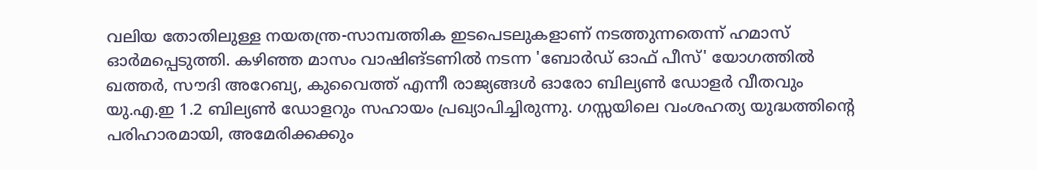വലിയ തോതിലുള്ള നയതന്ത്ര-സാമ്പത്തിക ഇടപെടലുകളാണ് നടത്തുന്നതെന്ന് ഹമാസ് ഓർമപ്പെടുത്തി. കഴിഞ്ഞ മാസം വാഷിങ്ടണിൽ നടന്ന 'ബോർഡ് ഓഫ് പീസ്' യോഗത്തിൽ ഖത്തർ, സൗദി അറേബ്യ, കുവൈത്ത് എന്നീ രാജ്യങ്ങൾ ഓരോ ബില്യൺ ഡോളർ വീതവും യു.എ.ഇ 1.2 ബില്യൺ ഡോളറും സഹായം പ്രഖ്യാപിച്ചിരുന്നു. ഗസ്സയിലെ വംശഹത്യ യുദ്ധത്തിന്റെ പരിഹാരമായി, അമേരിക്കക്കും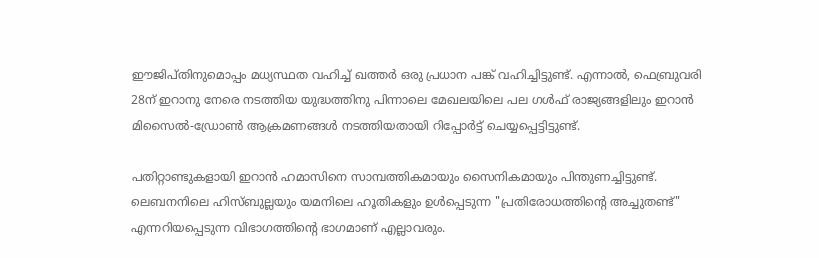ഈജിപ്തിനുമൊപ്പം മധ്യസ്ഥത വഹിച്ച് ഖത്തർ ഒരു പ്രധാന പങ്ക് വഹിച്ചിട്ടുണ്ട്. എന്നാൽ, ഫെബ്രുവരി 28ന് ഇറാനു നേരെ നടത്തിയ യുദ്ധത്തിനു പിന്നാലെ മേഖലയിലെ പല ഗൾഫ് രാജ്യങ്ങളിലും ഇറാൻ മിസൈൽ-ഡ്രോൺ ആക്രമണങ്ങൾ നടത്തിയതായി റിപ്പോർട്ട് ചെയ്യപ്പെട്ടിട്ടുണ്ട്.

പതിറ്റാണ്ടുകളായി ഇറാൻ ഹമാസിനെ സാമ്പത്തികമായും സൈനികമായും പിന്തുണച്ചിട്ടുണ്ട്. ലെബനനിലെ ഹിസ്ബുല്ലയും യമനിലെ ഹൂതികളും ഉൾപ്പെടുന്ന "പ്രതിരോധത്തിന്റെ അച്ചുതണ്ട്" എന്നറിയപ്പെടുന്ന വിഭാഗത്തിന്റെ ഭാഗമാണ് എല്ലാവരും.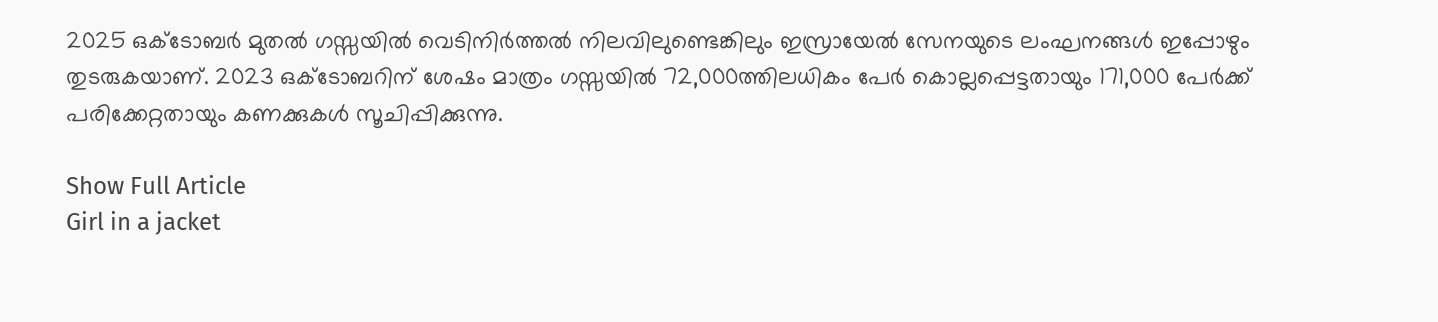2025 ഒക്ടോബർ മുതൽ ഗസ്സയിൽ വെടിനിർത്തൽ നിലവിലുണ്ടെങ്കിലും ഇസ്രായേൽ സേനയുടെ ലംഘനങ്ങൾ ഇപ്പോഴും തുടരുകയാണ്. 2023 ഒക്ടോബറിന് ശേഷം മാത്രം ഗസ്സയിൽ 72,000ത്തിലധികം പേർ കൊല്ലപ്പെട്ടതായും 171,000 പേർക്ക് പരിക്കേറ്റതായും കണക്കുകൾ സൂചിപ്പിക്കുന്നു.

Show Full Article
Girl in a jacket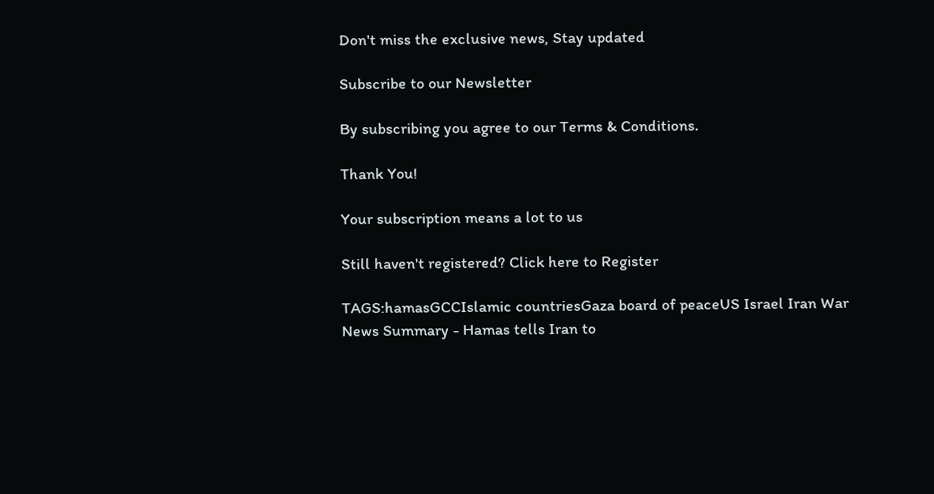Don't miss the exclusive news, Stay updated

Subscribe to our Newsletter

By subscribing you agree to our Terms & Conditions.

Thank You!

Your subscription means a lot to us

Still haven't registered? Click here to Register

TAGS:hamasGCCIslamic countriesGaza board of peaceUS Israel Iran War
News Summary - Hamas tells Iran to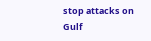stop attacks on Gulf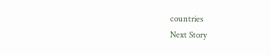countries
Next Story